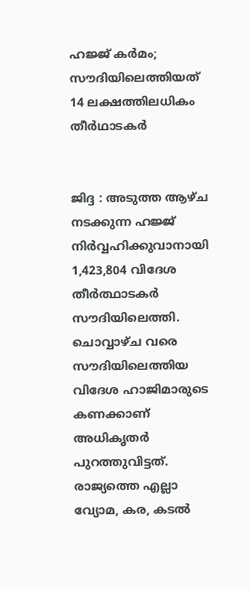ഹജ്ജ് കർമം; സൗദിയിലെത്തിയത് 14 ലക്ഷത്തിലധികം തീർഥാടകർ


ജിദ്ദ : അടുത്ത ആഴ്ച നടക്കുന്ന ഹജ്ജ് നിര്‍വ്വഹിക്കുവാനായി 1,423,804 വിദേശ തീര്‍ത്ഥാടകര്‍ സൗദിയിലെത്തി. ചൊവ്വാഴ്ച വരെ സൗദിയിലെത്തിയ വിദേശ ഹാജിമാരുടെ കണക്കാണ് അധികൃതര്‍ പുറത്തുവിട്ടത്. രാജ്യത്തെ എല്ലാ വ്യോമ, കര, കടല്‍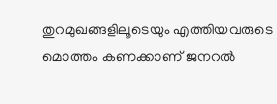തുറമുഖങ്ങളിലൂടെയും എത്തിയവരുടെ മൊത്തം കണക്കാണ് ജനറല്‍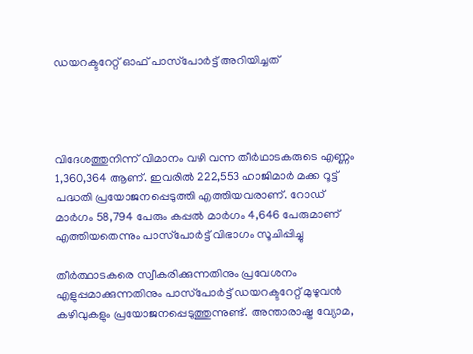ഡയറക്ടറേറ്റ് ഓഫ് പാസ്‌പോര്‍ട്ട് അറിയിച്ചത്




വിദേശത്തുനിന്ന് വിമാനം വഴി വന്ന തീര്‍ഥാടകരുടെ എണ്ണം 1,360,364 ആണ്. ഇവരില്‍ 222,553 ഹാജിമാര്‍ മക്ക റൂട്ട് പദ്ധതി പ്രയോജനപ്പെടുത്തി എത്തിയവരാണ്. റോഡ് മാര്‍ഗം 58,794 പേരും കപ്പല്‍ മാര്‍ഗം 4,646 പേരുമാണ് എത്തിയതെന്നും പാസ്‌പോര്‍ട്ട് വിഭാഗം സൂചിപ്പിച്ചു

തീര്‍ത്ഥാടകരെ സ്വീകരിക്കുന്നതിനും പ്രവേശനം എളുപ്പമാക്കുന്നതിനും പാസ്‌പോര്‍ട്ട് ഡയറക്ടറേറ്റ് മുഴുവന്‍ കഴിവുകളും പ്രയോജനപ്പെടുത്തുന്നുണ്ട്. അന്താരാഷ്ട്ര വ്യോമ,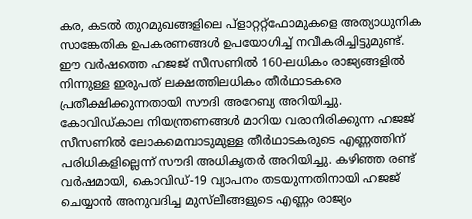കര, കടല്‍ തുറമുഖങ്ങളിലെ പ്‌ളാറ്ററ്റ്‌ഫോമുകളെ അത്യാധുനിക സാങ്കേതിക ഉപകരണങ്ങള്‍ ഉപയോഗിച്ച് നവീകരിച്ചിട്ടുമുണ്ട്. ഈ വര്‍ഷത്തെ ഹജജ് സീസണില്‍ 160-ലധികം രാജ്യങ്ങളില്‍ നിന്നുള്ള ഇരുപത് ലക്ഷത്തിലധികം തീര്‍ഥാടകരെ പ്രതീക്ഷിക്കുന്നതായി സൗദി അറേബ്യ അറിയിച്ചു. കോവിഡ്കാല നിയന്ത്രണങ്ങള്‍ മാറിയ വരാനിരിക്കുന്ന ഹജജ് സീസണില്‍ ലോകമെമ്പാടുമുള്ള തീര്‍ഥാടകരുടെ എണ്ണത്തിന് പരിധികളില്ലെന്ന് സൗദി അധികൃതര്‍ അറിയിച്ചു. കഴിഞ്ഞ രണ്ട് വര്‍ഷമായി, കൊവിഡ്-19 വ്യാപനം തടയുന്നതിനായി ഹജജ് ചെയ്യാന്‍ അനുവദിച്ച മുസ്‌ലീങ്ങളുടെ എണ്ണം രാജ്യം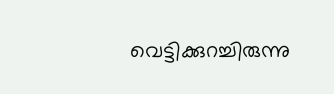വെട്ടിക്കുറച്ചിരുന്നു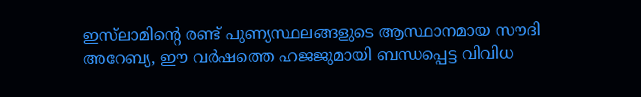ഇസ്‌ലാമിന്റെ രണ്ട് പുണ്യസ്ഥലങ്ങളുടെ ആസ്ഥാനമായ സൗദി അറേബ്യ, ഈ വര്‍ഷത്തെ ഹജജുമായി ബന്ധപ്പെട്ട വിവിധ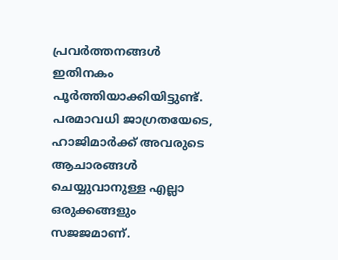പ്രവര്‍ത്തനങ്ങള്‍ ഇതിനകം പൂര്‍ത്തിയാക്കിയിട്ടുണ്ട്. പരമാവധി ജാഗ്രതയേടെ, ഹാജിമാര്‍ക്ക് അവരുടെ ആചാരങ്ങള്‍ ചെയ്യുവാനുള്ള എല്ലാ ഒരുക്കങ്ങളും സജജമാണ്.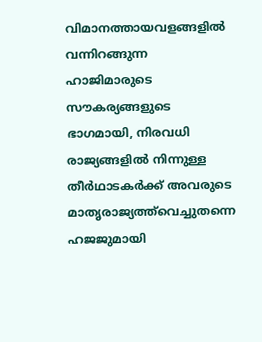വിമാനത്തായവളങ്ങളില്‍ വന്നിറങ്ങുന്ന ഹാജിമാരുടെ സൗകര്യങ്ങളുടെ ഭാഗമായി, നിരവധി രാജ്യങ്ങളില്‍ നിന്നുള്ള തീര്‍ഥാടകര്‍ക്ക് അവരുടെ മാതൃരാജ്യത്ത്‌വെച്ചുതന്നെ ഹജജുമായി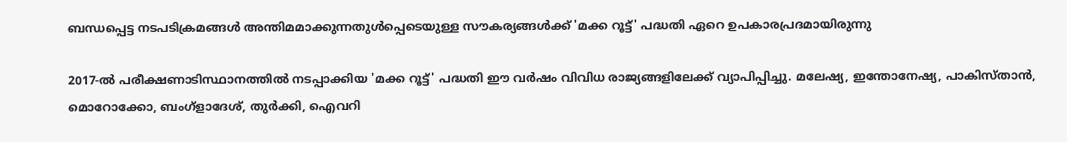ബന്ധപ്പെട്ട നടപടിക്രമങ്ങള്‍ അന്തിമമാക്കുന്നതുള്‍പ്പെടെയുള്ള സൗകര്യങ്ങള്‍ക്ക് 'മക്ക റൂട്ട്' പദ്ധതി ഏറെ ഉപകാരപ്രദമായിരുന്നു

2017-ല്‍ പരീക്ഷണാടിസ്ഥാനത്തില്‍ നടപ്പാക്കിയ 'മക്ക റൂട്ട്' പദ്ധതി ഈ വര്‍ഷം വിവിധ രാജ്യങ്ങളിലേക്ക് വ്യാപിപ്പിച്ചു. മലേഷ്യ, ഇന്തോനേഷ്യ, പാകിസ്താന്‍, മൊറോക്കോ, ബംഗ്‌ളാദേശ്, തുര്‍ക്കി, ഐവറി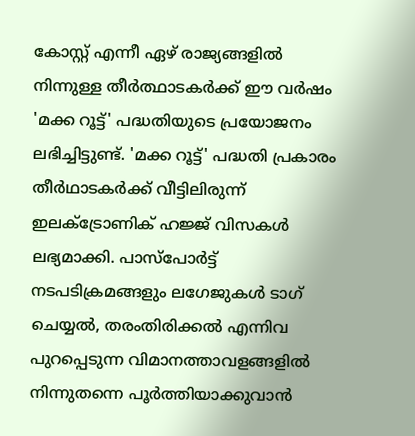കോസ്റ്റ് എന്നീ ഏഴ് രാജ്യങ്ങളില്‍ നിന്നുള്ള തീര്‍ത്ഥാടകര്‍ക്ക് ഈ വര്‍ഷം 'മക്ക റൂട്ട്' പദ്ധതിയുടെ പ്രയോജനം ലഭിച്ചിട്ടുണ്ട്. 'മക്ക റൂട്ട്' പദ്ധതി പ്രകാരം തീര്‍ഥാടകര്‍ക്ക് വീട്ടിലിരുന്ന് ഇലക്‌ട്രോണിക് ഹജ്ജ് വിസകള്‍ ലഭ്യമാക്കി. പാസ്‌പോര്‍ട്ട് നടപടിക്രമങ്ങളും ലഗേജുകള്‍ ടാഗ് ചെയ്യല്‍, തരംതിരിക്കല്‍ എന്നിവ പുറപ്പെടുന്ന വിമാനത്താവളങ്ങളില്‍ നിന്നുതന്നെ പൂര്‍ത്തിയാക്കുവാന്‍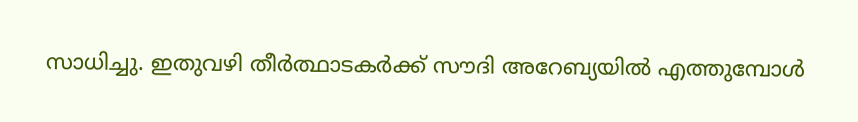സാധിച്ചു. ഇതുവഴി തീര്‍ത്ഥാടകര്‍ക്ക് സൗദി അറേബ്യയില്‍ എത്തുമ്പോള്‍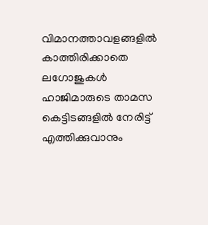വിമാനത്താവളങ്ങളില്‍ കാത്തിരിക്കാതെ ലഗോജുകള്‍ ഹാജിമാരുടെ താമസ കെട്ടിടങ്ങളില്‍ നേരിട്ട് എത്തിക്കുവാനും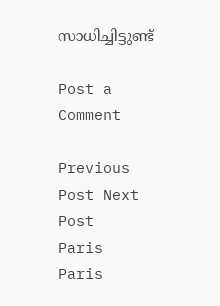സാധിച്ചിട്ടുണ്ട്

Post a Comment

Previous Post Next Post
Paris
Paris